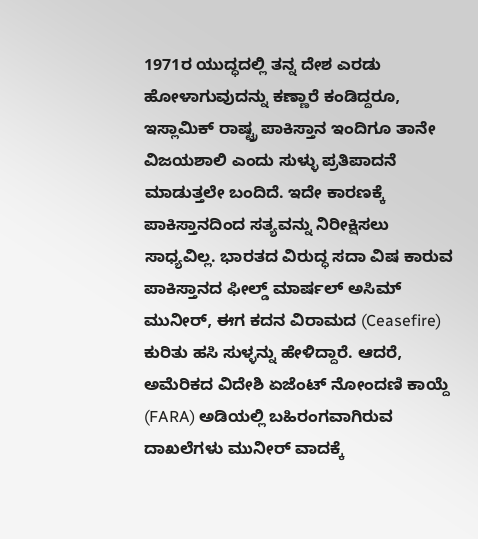1971ರ ಯುದ್ಧದಲ್ಲಿ ತನ್ನ ದೇಶ ಎರಡು ಹೋಳಾಗುವುದನ್ನು ಕಣ್ಣಾರೆ ಕಂಡಿದ್ದರೂ, ಇಸ್ಲಾಮಿಕ್ ರಾಷ್ಟ್ರ ಪಾಕಿಸ್ತಾನ ಇಂದಿಗೂ ತಾನೇ ವಿಜಯಶಾಲಿ ಎಂದು ಸುಳ್ಳು ಪ್ರತಿಪಾದನೆ ಮಾಡುತ್ತಲೇ ಬಂದಿದೆ. ಇದೇ ಕಾರಣಕ್ಕೆ ಪಾಕಿಸ್ತಾನದಿಂದ ಸತ್ಯವನ್ನು ನಿರೀಕ್ಷಿಸಲು ಸಾಧ್ಯವಿಲ್ಲ. ಭಾರತದ ವಿರುದ್ಧ ಸದಾ ವಿಷ ಕಾರುವ ಪಾಕಿಸ್ತಾನದ ಫೀಲ್ಡ್ ಮಾರ್ಷಲ್ ಅಸಿಮ್ ಮುನೀರ್, ಈಗ ಕದನ ವಿರಾಮದ (Ceasefire) ಕುರಿತು ಹಸಿ ಸುಳ್ಳನ್ನು ಹೇಳಿದ್ದಾರೆ. ಆದರೆ, ಅಮೆರಿಕದ ವಿದೇಶಿ ಏಜೆಂಟ್ ನೋಂದಣಿ ಕಾಯ್ದೆ (FARA) ಅಡಿಯಲ್ಲಿ ಬಹಿರಂಗವಾಗಿರುವ ದಾಖಲೆಗಳು ಮುನೀರ್ ವಾದಕ್ಕೆ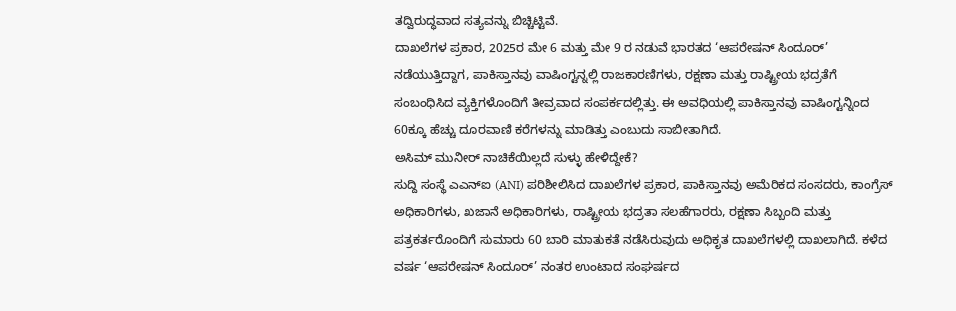ತದ್ವಿರುದ್ಧವಾದ ಸತ್ಯವನ್ನು ಬಿಚ್ಚಿಟ್ಟಿವೆ.
ದಾಖಲೆಗಳ ಪ್ರಕಾರ, 2025ರ ಮೇ 6 ಮತ್ತು ಮೇ 9 ರ ನಡುವೆ ಭಾರತದ ‘ಆಪರೇಷನ್ ಸಿಂದೂರ್’ ನಡೆಯುತ್ತಿದ್ದಾಗ, ಪಾಕಿಸ್ತಾನವು ವಾಷಿಂಗ್ಟನ್ನಲ್ಲಿ ರಾಜಕಾರಣಿಗಳು, ರಕ್ಷಣಾ ಮತ್ತು ರಾಷ್ಟ್ರೀಯ ಭದ್ರತೆಗೆ ಸಂಬಂಧಿಸಿದ ವ್ಯಕ್ತಿಗಳೊಂದಿಗೆ ತೀವ್ರವಾದ ಸಂಪರ್ಕದಲ್ಲಿತ್ತು. ಈ ಅವಧಿಯಲ್ಲಿ ಪಾಕಿಸ್ತಾನವು ವಾಷಿಂಗ್ಟನ್ನಿಂದ 60ಕ್ಕೂ ಹೆಚ್ಚು ದೂರವಾಣಿ ಕರೆಗಳನ್ನು ಮಾಡಿತ್ತು ಎಂಬುದು ಸಾಬೀತಾಗಿದೆ.
ಅಸಿಮ್ ಮುನೀರ್ ನಾಚಿಕೆಯಿಲ್ಲದೆ ಸುಳ್ಳು ಹೇಳಿದ್ದೇಕೆ?
ಸುದ್ದಿ ಸಂಸ್ಥೆ ಎಎನ್ಐ (ANI) ಪರಿಶೀಲಿಸಿದ ದಾಖಲೆಗಳ ಪ್ರಕಾರ, ಪಾಕಿಸ್ತಾನವು ಅಮೆರಿಕದ ಸಂಸದರು, ಕಾಂಗ್ರೆಸ್ ಅಧಿಕಾರಿಗಳು, ಖಜಾನೆ ಅಧಿಕಾರಿಗಳು, ರಾಷ್ಟ್ರೀಯ ಭದ್ರತಾ ಸಲಹೆಗಾರರು, ರಕ್ಷಣಾ ಸಿಬ್ಬಂದಿ ಮತ್ತು ಪತ್ರಕರ್ತರೊಂದಿಗೆ ಸುಮಾರು 60 ಬಾರಿ ಮಾತುಕತೆ ನಡೆಸಿರುವುದು ಅಧಿಕೃತ ದಾಖಲೆಗಳಲ್ಲಿ ದಾಖಲಾಗಿದೆ. ಕಳೆದ ವರ್ಷ ‘ಆಪರೇಷನ್ ಸಿಂದೂರ್’ ನಂತರ ಉಂಟಾದ ಸಂಘರ್ಷದ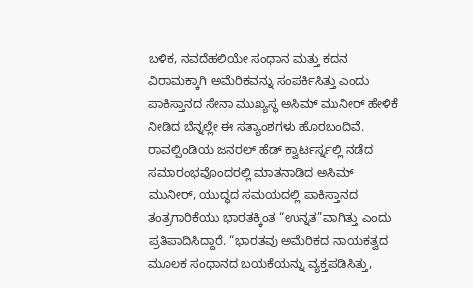ಬಳಿಕ, ನವದೆಹಲಿಯೇ ಸಂಧಾನ ಮತ್ತು ಕದನ ವಿರಾಮಕ್ಕಾಗಿ ಅಮೆರಿಕವನ್ನು ಸಂಪರ್ಕಿಸಿತ್ತು ಎಂದು ಪಾಕಿಸ್ತಾನದ ಸೇನಾ ಮುಖ್ಯಸ್ಥ ಅಸಿಮ್ ಮುನೀರ್ ಹೇಳಿಕೆ ನೀಡಿದ ಬೆನ್ನಲ್ಲೇ ಈ ಸತ್ಯಾಂಶಗಳು ಹೊರಬಂದಿವೆ.
ರಾವಲ್ಪಿಂಡಿಯ ಜನರಲ್ ಹೆಡ್ ಕ್ವಾರ್ಟರ್ಸ್ನಲ್ಲಿ ನಡೆದ ಸಮಾರಂಭವೊಂದರಲ್ಲಿ ಮಾತನಾಡಿದ ಅಸಿಮ್ ಮುನೀರ್, ಯುದ್ಧದ ಸಮಯದಲ್ಲಿ ಪಾಕಿಸ್ತಾನದ ತಂತ್ರಗಾರಿಕೆಯು ಭಾರತಕ್ಕಿಂತ “ಉನ್ನತ”ವಾಗಿತ್ತು ಎಂದು ಪ್ರತಿಪಾದಿಸಿದ್ದಾರೆ. “ಭಾರತವು ಅಮೆರಿಕದ ನಾಯಕತ್ವದ ಮೂಲಕ ಸಂಧಾನದ ಬಯಕೆಯನ್ನು ವ್ಯಕ್ತಪಡಿಸಿತ್ತು,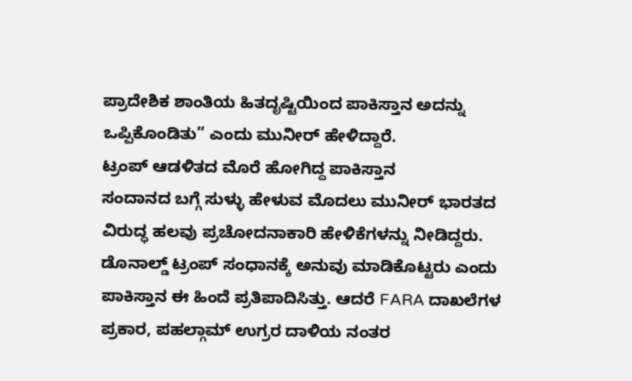ಪ್ರಾದೇಶಿಕ ಶಾಂತಿಯ ಹಿತದೃಷ್ಟಿಯಿಂದ ಪಾಕಿಸ್ತಾನ ಅದನ್ನು ಒಪ್ಪಿಕೊಂಡಿತು” ಎಂದು ಮುನೀರ್ ಹೇಳಿದ್ದಾರೆ.
ಟ್ರಂಪ್ ಆಡಳಿತದ ಮೊರೆ ಹೋಗಿದ್ದ ಪಾಕಿಸ್ತಾನ
ಸಂದಾನದ ಬಗ್ಗೆ ಸುಳ್ಳು ಹೇಳುವ ಮೊದಲು ಮುನೀರ್ ಭಾರತದ ವಿರುದ್ಧ ಹಲವು ಪ್ರಚೋದನಾಕಾರಿ ಹೇಳಿಕೆಗಳನ್ನು ನೀಡಿದ್ದರು. ಡೊನಾಲ್ಡ್ ಟ್ರಂಪ್ ಸಂಧಾನಕ್ಕೆ ಅನುವು ಮಾಡಿಕೊಟ್ಟರು ಎಂದು ಪಾಕಿಸ್ತಾನ ಈ ಹಿಂದೆ ಪ್ರತಿಪಾದಿಸಿತ್ತು. ಆದರೆ FARA ದಾಖಲೆಗಳ ಪ್ರಕಾರ, ಪಹಲ್ಗಾಮ್ ಉಗ್ರರ ದಾಳಿಯ ನಂತರ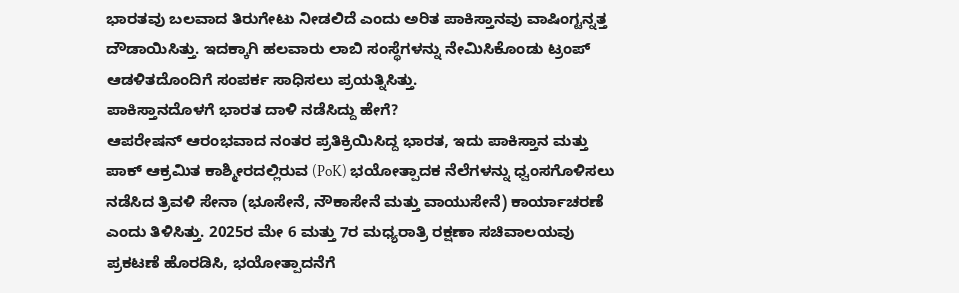ಭಾರತವು ಬಲವಾದ ತಿರುಗೇಟು ನೀಡಲಿದೆ ಎಂದು ಅರಿತ ಪಾಕಿಸ್ತಾನವು ವಾಷಿಂಗ್ಟನ್ನತ್ತ ದೌಡಾಯಿಸಿತ್ತು. ಇದಕ್ಕಾಗಿ ಹಲವಾರು ಲಾಬಿ ಸಂಸ್ಥೆಗಳನ್ನು ನೇಮಿಸಿಕೊಂಡು ಟ್ರಂಪ್ ಆಡಳಿತದೊಂದಿಗೆ ಸಂಪರ್ಕ ಸಾಧಿಸಲು ಪ್ರಯತ್ನಿಸಿತ್ತು.
ಪಾಕಿಸ್ತಾನದೊಳಗೆ ಭಾರತ ದಾಳಿ ನಡೆಸಿದ್ದು ಹೇಗೆ?
ಆಪರೇಷನ್ ಆರಂಭವಾದ ನಂತರ ಪ್ರತಿಕ್ರಿಯಿಸಿದ್ದ ಭಾರತ, ಇದು ಪಾಕಿಸ್ತಾನ ಮತ್ತು ಪಾಕ್ ಆಕ್ರಮಿತ ಕಾಶ್ಮೀರದಲ್ಲಿರುವ (PoK) ಭಯೋತ್ಪಾದಕ ನೆಲೆಗಳನ್ನು ಧ್ವಂಸಗೊಳಿಸಲು ನಡೆಸಿದ ತ್ರಿವಳಿ ಸೇನಾ (ಭೂಸೇನೆ, ನೌಕಾಸೇನೆ ಮತ್ತು ವಾಯುಸೇನೆ) ಕಾರ್ಯಾಚರಣೆ ಎಂದು ತಿಳಿಸಿತ್ತು. 2025ರ ಮೇ 6 ಮತ್ತು 7ರ ಮಧ್ಯರಾತ್ರಿ ರಕ್ಷಣಾ ಸಚಿವಾಲಯವು ಪ್ರಕಟಣೆ ಹೊರಡಿಸಿ, ಭಯೋತ್ಪಾದನೆಗೆ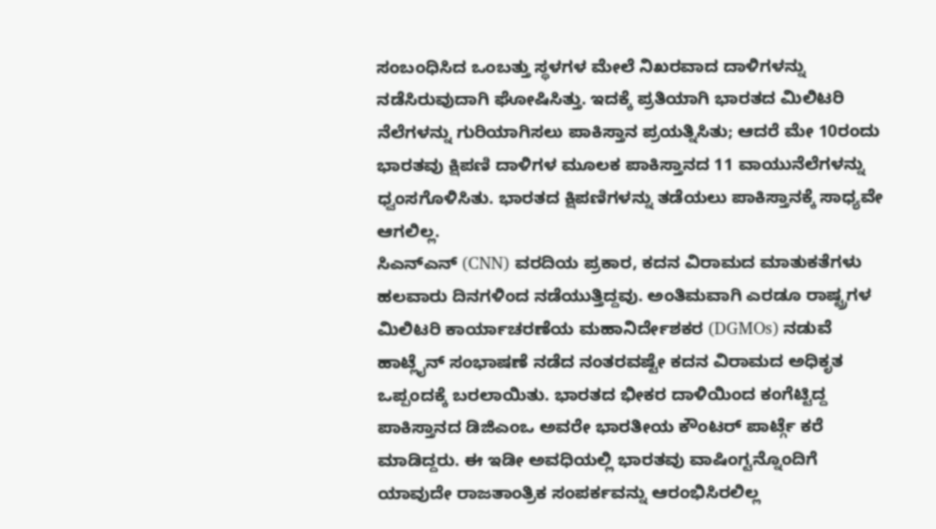ಸಂಬಂಧಿಸಿದ ಒಂಬತ್ತು ಸ್ಥಳಗಳ ಮೇಲೆ ನಿಖರವಾದ ದಾಳಿಗಳನ್ನು ನಡೆಸಿರುವುದಾಗಿ ಘೋಷಿಸಿತ್ತು. ಇದಕ್ಕೆ ಪ್ರತಿಯಾಗಿ ಭಾರತದ ಮಿಲಿಟರಿ ನೆಲೆಗಳನ್ನು ಗುರಿಯಾಗಿಸಲು ಪಾಕಿಸ್ತಾನ ಪ್ರಯತ್ನಿಸಿತು; ಆದರೆ ಮೇ 10ರಂದು ಭಾರತವು ಕ್ಷಿಪಣಿ ದಾಳಿಗಳ ಮೂಲಕ ಪಾಕಿಸ್ತಾನದ 11 ವಾಯುನೆಲೆಗಳನ್ನು ಧ್ವಂಸಗೊಳಿಸಿತು. ಭಾರತದ ಕ್ಷಿಪಣಿಗಳನ್ನು ತಡೆಯಲು ಪಾಕಿಸ್ತಾನಕ್ಕೆ ಸಾಧ್ಯವೇ ಆಗಲಿಲ್ಲ.
ಸಿಎನ್ಎನ್ (CNN) ವರದಿಯ ಪ್ರಕಾರ, ಕದನ ವಿರಾಮದ ಮಾತುಕತೆಗಳು ಹಲವಾರು ದಿನಗಳಿಂದ ನಡೆಯುತ್ತಿದ್ದವು. ಅಂತಿಮವಾಗಿ ಎರಡೂ ರಾಷ್ಟ್ರಗಳ ಮಿಲಿಟರಿ ಕಾರ್ಯಾಚರಣೆಯ ಮಹಾನಿರ್ದೇಶಕರ (DGMOs) ನಡುವೆ ಹಾಟ್ಲೈನ್ ಸಂಭಾಷಣೆ ನಡೆದ ನಂತರವಷ್ಟೇ ಕದನ ವಿರಾಮದ ಅಧಿಕೃತ ಒಪ್ಪಂದಕ್ಕೆ ಬರಲಾಯಿತು. ಭಾರತದ ಭೀಕರ ದಾಳಿಯಿಂದ ಕಂಗೆಟ್ಟಿದ್ದ ಪಾಕಿಸ್ತಾನದ ಡಿಜಿಎಂಒ ಅವರೇ ಭಾರತೀಯ ಕೌಂಟರ್ ಪಾರ್ಟ್ಗೆ ಕರೆ ಮಾಡಿದ್ದರು. ಈ ಇಡೀ ಅವಧಿಯಲ್ಲಿ ಭಾರತವು ವಾಷಿಂಗ್ಟನ್ನೊಂದಿಗೆ ಯಾವುದೇ ರಾಜತಾಂತ್ರಿಕ ಸಂಪರ್ಕವನ್ನು ಆರಂಭಿಸಿರಲಿಲ್ಲ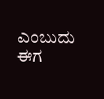ಎಂಬುದು ಈಗ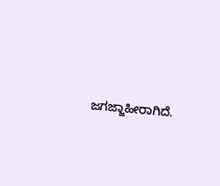ಜಗಜ್ಜಾಹೀರಾಗಿದೆ.